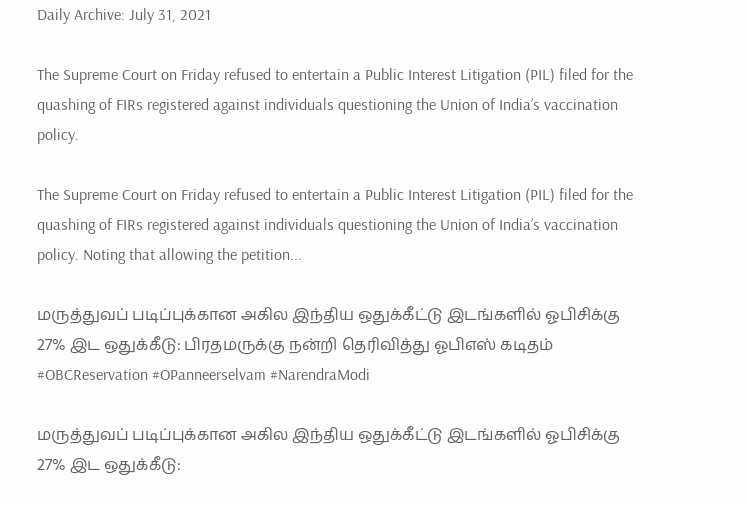Daily Archive: July 31, 2021

The Supreme Court on Friday refused to entertain a Public Interest Litigation (PIL) filed for the quashing of FIRs registered against individuals questioning the Union of India’s vaccination policy.

The Supreme Court on Friday refused to entertain a Public Interest Litigation (PIL) filed for the quashing of FIRs registered against individuals questioning the Union of India’s vaccination policy. Noting that allowing the petition...

மருத்துவப் படிப்புக்கான அகில இந்திய ஒதுக்கீட்டு இடங்களில் ஓபிசிக்கு 27% இட ஒதுக்கீடு: பிரதமருக்கு நன்றி தெரிவித்து ஓபிஎஸ் கடிதம் #OBCReservation #OPanneerselvam #NarendraModi

மருத்துவப் படிப்புக்கான அகில இந்திய ஒதுக்கீட்டு இடங்களில் ஓபிசிக்கு 27% இட ஒதுக்கீடு: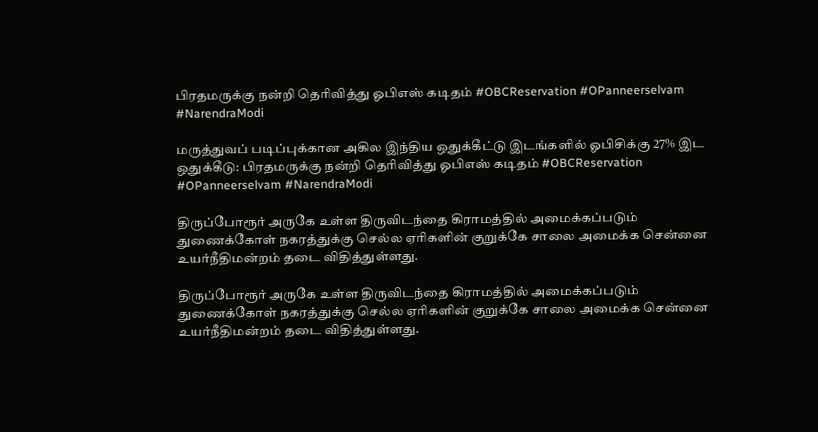பிரதமருக்கு நன்றி தெரிவித்து ஓபிஎஸ் கடிதம் #OBCReservation #OPanneerselvam #NarendraModi

மருத்துவப் படிப்புக்கான அகில இந்திய ஒதுக்கீட்டு இடங்களில் ஓபிசிக்கு 27% இட ஒதுக்கீடு: பிரதமருக்கு நன்றி தெரிவித்து ஓபிஎஸ் கடிதம் #OBCReservation #OPanneerselvam #NarendraModi

திருப்போரூர் அருகே உள்ள திருவிடந்தை கிராமத்தில் அமைக்கப்படும் துணைக்கோள் நகரத்துக்கு செல்ல ஏரிகளின் குறுக்கே சாலை அமைக்க சென்னை உயர்நீதிமன்றம் தடை விதித்துள்ளது.

திருப்போரூர் அருகே உள்ள திருவிடந்தை கிராமத்தில் அமைக்கப்படும் துணைக்கோள் நகரத்துக்கு செல்ல ஏரிகளின் குறுக்கே சாலை அமைக்க சென்னை உயர்நீதிமன்றம் தடை விதித்துள்ளது.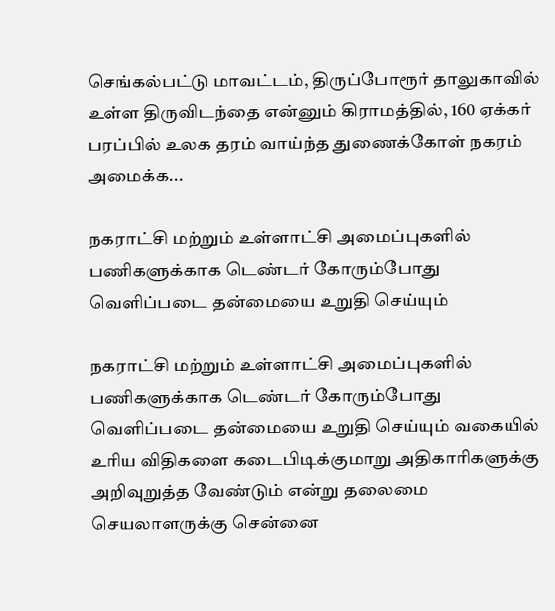செங்கல்பட்டு மாவட்டம், திருப்போரூர் தாலுகாவில் உள்ள திருவிடந்தை என்னும் கிராமத்தில், 160 ஏக்கர் பரப்பில் உலக தரம் வாய்ந்த துணைக்கோள் நகரம் அமைக்க...

நகராட்சி மற்றும் உள்ளாட்சி அமைப்புகளில் பணிகளுக்காக டெண்டர் கோரும்போது வெளிப்படை தன்மையை உறுதி செய்யும்

நகராட்சி மற்றும் உள்ளாட்சி அமைப்புகளில் பணிகளுக்காக டெண்டர் கோரும்போது வெளிப்படை தன்மையை உறுதி செய்யும் வகையில் உரிய விதிகளை கடைபிடிக்குமாறு அதிகாரிகளுக்கு அறிவுறுத்த வேண்டும் என்று தலைமை செயலாளருக்கு சென்னை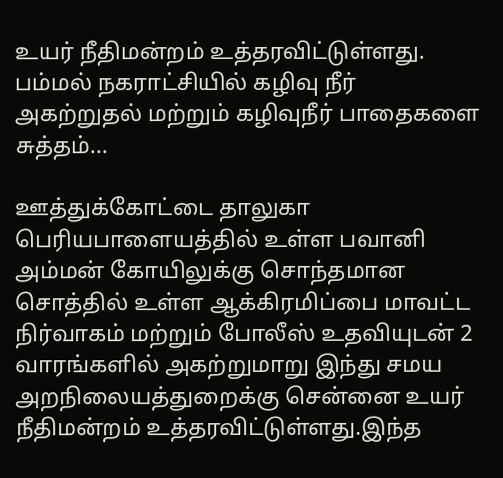உயர் நீதிமன்றம் உத்தரவிட்டுள்ளது. பம்மல் நகராட்சியில் கழிவு நீர் அகற்றுதல் மற்றும் கழிவுநீர் பாதைகளை சுத்தம்...

ஊத்துக்கோட்டை தாலுகா பெரியபாளையத்தில் உள்ள பவானி அம்மன் கோயிலுக்கு சொந்தமான சொத்தில் உள்ள ஆக்கிரமிப்பை மாவட்ட நிர்வாகம் மற்றும் போலீஸ் உதவியுடன் 2 வாரங்களில் அகற்றுமாறு இந்து சமய அறநிலையத்துறைக்கு சென்னை உயர் நீதிமன்றம் உத்தரவிட்டுள்ளது.இந்த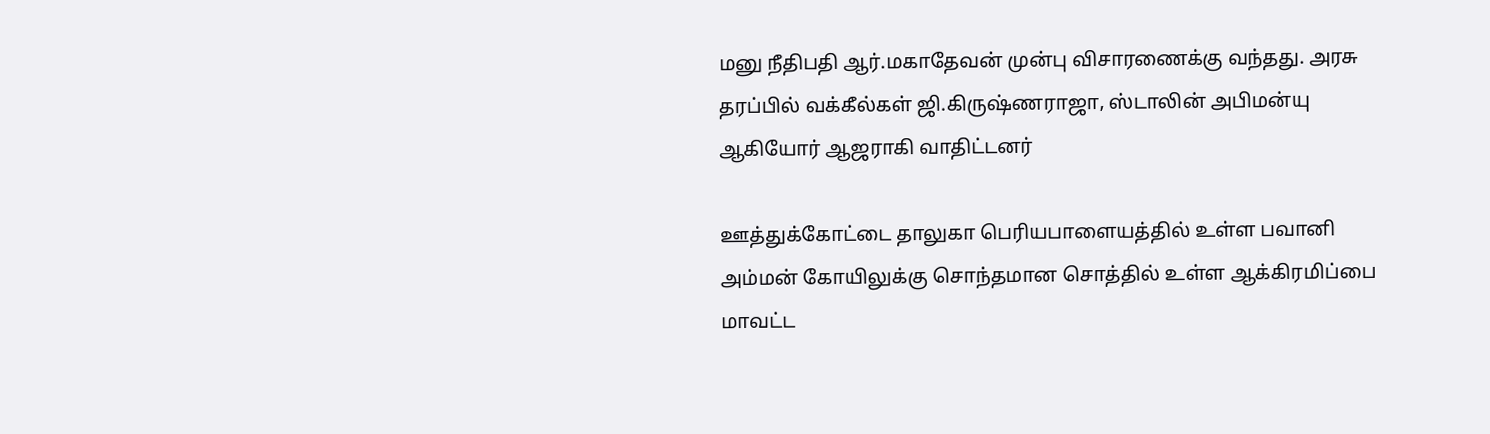மனு நீதிபதி ஆர்.மகாதேவன் முன்பு விசாரணைக்கு வந்தது. அரசு தரப்பில் வக்கீல்கள் ஜி.கிருஷ்ணராஜா, ஸ்டாலின் அபிமன்யு ஆகியோர் ஆஜராகி வாதிட்டனர்

ஊத்துக்கோட்டை தாலுகா பெரியபாளையத்தில் உள்ள பவானி அம்மன் கோயிலுக்கு சொந்தமான சொத்தில் உள்ள ஆக்கிரமிப்பை மாவட்ட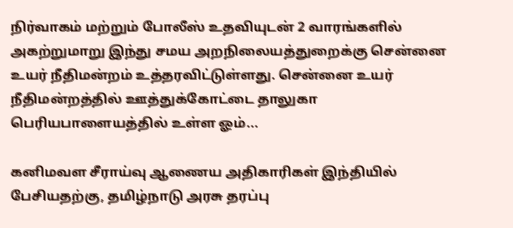நிர்வாகம் மற்றும் போலீஸ் உதவியுடன் 2 வாரங்களில் அகற்றுமாறு இந்து சமய அறநிலையத்துறைக்கு சென்னை உயர் நீதிமன்றம் உத்தரவிட்டுள்ளது. சென்னை உயர் நீதிமன்றத்தில் ஊத்துக்கோட்டை தாலுகா பெரியபாளையத்தில் உள்ள ஓம்...

கனிமவள சீராய்வு ஆணைய அதிகாரிகள் இந்தியில் பேசியதற்கு, தமிழ்நாடு அரசு தரப்பு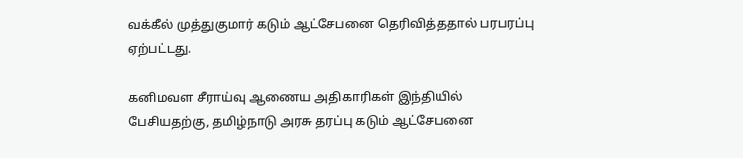வக்கீல் முத்துகுமார் கடும் ஆட்சேபனை தெரிவித்ததால் பரபரப்பு ஏற்பட்டது.

கனிமவள சீராய்வு ஆணைய அதிகாரிகள் இந்தியில் பேசியதற்கு, தமிழ்நாடு அரசு தரப்பு கடும் ஆட்சேபனை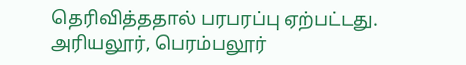தெரிவித்ததால் பரபரப்பு ஏற்பட்டது. அரியலூர், பெரம்பலூர்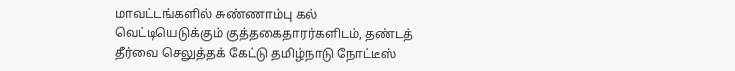மாவட்டங்களில் சுண்ணாம்பு கல் வெட்டியெடுக்கும் குத்தகைதாரர்களிடம், தண்டத் தீர்வை செலுத்தக் கேட்டு தமிழ்நாடு நோட்டீஸ்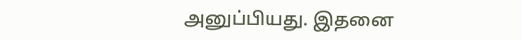அனுப்பியது. இதனை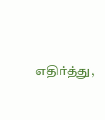எதிர்த்து,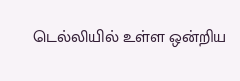டெல்லியில் உள்ள ஒன்றிய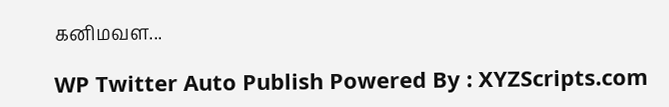கனிமவள...

WP Twitter Auto Publish Powered By : XYZScripts.com